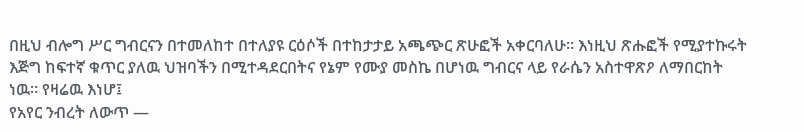በዚህ ብሎግ ሥር ግብርናን በተመለከተ በተለያዩ ርዕሶች በተከታታይ አጫጭር ጽሁፎች አቀርባለሁ። እነዚህ ጽሑፎች የሚያተኩሩት እጅግ ከፍተኛ ቁጥር ያለዉ ህዝባችን በሚተዳደርበትና የኔም የሙያ መስኬ በሆነዉ ግብርና ላይ የራሴን አስተዋጽዖ ለማበርከት ነዉ። የዛሬዉ እነሆ፤
የአየር ንብረት ለውጥ —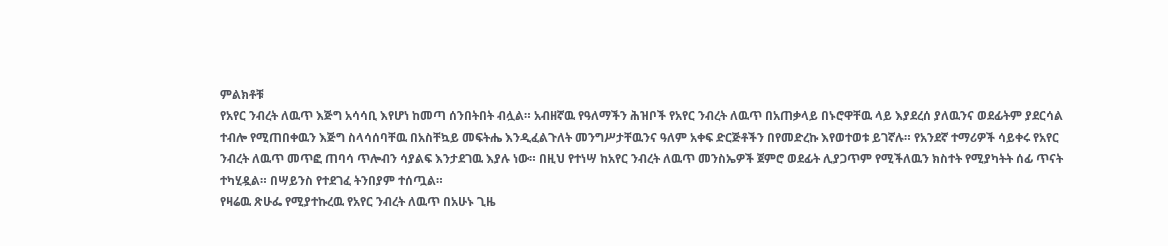ምልክቶቹ
የአየር ንብረት ለዉጥ እጅግ አሳሳቢ እየሆነ ከመጣ ሰንበትበት ብሏል። አብዘኛዉ የዓለማችን ሕዝቦች የአየር ንብረት ለዉጥ በአጠቃላይ በኑሮዋቸዉ ላይ እያደረሰ ያለዉንና ወደፊትም ያደርሳል ተብሎ የሚጠበቀዉን እጅግ ስላሳሰባቸዉ በአስቸኳይ መፍትሔ እንዲፈልጉለት መንግሥታቸዉንና ዓለም አቀፍ ድርጅቶችን በየመድረኩ እየወተወቱ ይገኛሉ። የአንደኛ ተማሪዎች ሳይቀሩ የአየር ንብረት ለዉጥ መጥፎ ጠባሳ ጥሎብን ሳያልፍ እንታደገዉ እያሉ ነው። በዚህ የተነሣ ከአየር ንብረት ለዉጥ መንስኤዎች ጀምሮ ወደፊት ሊያጋጥም የሚችለዉን ክስተት የሚያካትት ሰፊ ጥናት ተካሂዷል። በሣይንስ የተደገፈ ትንበያም ተሰጧል።
የዛሬዉ ጽሁፌ የሚያተኩረዉ የአየር ንብረት ለዉጥ በአሁኑ ጊዜ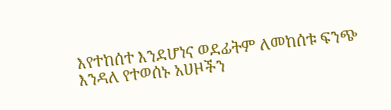እየተከሰተ እንደሆነና ወደፊትም ለመከሰቱ ፍንጭ እንዳለ የተወሰኑ አሀዞችን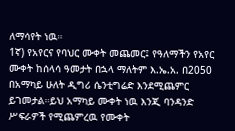ለማሳየት ነዉ።
1ኛ) የአየርና የባህር ሙቀት መጨመር፤ የዓለማችን የአየር ሙቀት ከሰላሳ ዓመታት በኋላ ማለትም እ.ኤ.አ. በ2050 በአማካይ ሁለት ዲግሪ ሴንቲግሬድ እንደሚጨምር ይገመታል።ይህ አማካይ ሙቀት ነዉ እንጂ ባንዳንድ ሥፍራዎች የሚጨምረዉ የሙቀት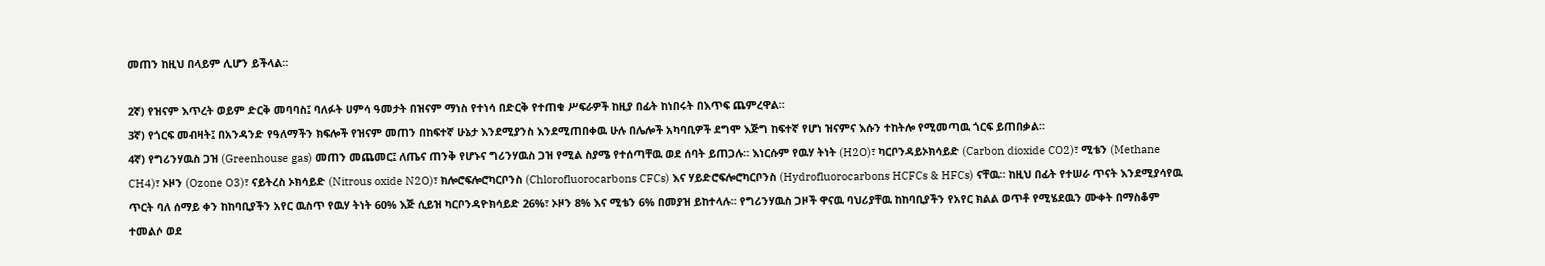መጠን ከዚህ በላይም ሊሆን ይችላል።

2ኛ) የዝናም እጥረት ወይም ድርቅ መባባስ፤ ባለፉት ሀምሳ ዓመታት በዝናም ማነስ የተነሳ በድርቅ የተጠቁ ሥፍራዎች ከዚያ በፊት ከነበሩት በእጥፍ ጨምረዋል።
3ኛ) የጎርፍ መብዛት፤ በአንዳንድ የዓለማችን ክፍሎች የዝናም መጠን በከፍተኛ ሁኔታ እንደሚያንስ እንደሚጠበቀዉ ሁሉ በሌሎች አካባቢዎች ደግሞ እጅግ ከፍተኛ የሆነ ዝናምና እሱን ተከትሎ የሚመጣዉ ጎርፍ ይጠበቃል።
4ኛ) የግሪንሃዉስ ጋዝ (Greenhouse gas) መጠን መጨመር፤ ለጤና ጠንቅ የሆኑና ግሪንሃዉስ ጋዝ የሚል ስያሜ የተሰጣቸዉ ወደ ሰባት ይጠጋሉ። እነርሱም የዉሃ ትነት (H2O)፣ ካርቦንዳይኦክሳይድ (Carbon dioxide CO2)፣ ሚቴን (Methane CH4)፣ ኦዞን (Ozone O3)፣ ናይትረስ ኦክሳይድ (Nitrous oxide N2O)፣ ክሎሮፍሎሮካርቦንስ (Chlorofluorocarbons CFCs) እና ሃይድሮፍሎሮካርቦንስ (Hydrofluorocarbons HCFCs & HFCs) ናቸዉ። ከዚህ በፊት የተሠራ ጥናት እንደሚያሳየዉ ጥርት ባለ ሰማይ ቀን ከከባቢያችን አየር ዉስጥ የዉሃ ትነት 60% እጅ ሲይዝ ካርቦንዳዮክሳይድ 26%፣ ኦዞን 8% እና ሚቴን 6% በመያዝ ይከተላሉ። የግሪንሃዉስ ጋዞች ዋናዉ ባህሪያቸዉ ከከባቢያችን የአየር ክልል ወጥቶ የሚሄደዉን ሙቀት በማስቆም ተመልሶ ወደ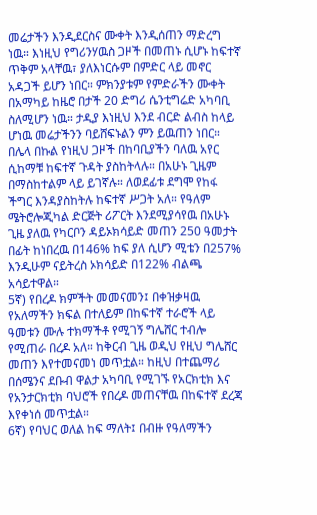መሬታችን እንዲደርስና ሙቀት እንዲሰጠን ማድረግ ነዉ። እነዚህ የግሪንሃዉስ ጋዞች በመጠኑ ሲሆኑ ከፍተኛ ጥቅም አላቸዉ፣ ያለእነርሱም በምድር ላይ መኖር አዳጋች ይሆን ነበር። ምክንያቱም የምድራችን ሙቀት በአማካይ ከዜሮ በታች 20 ድግሪ ሴንቲግሬድ አካባቢ ስለሚሆን ነዉ። ታዲያ እነዚህ እንደ ብርድ ልብስ ከላይ ሆነዉ መሬታችንን ባይሸፍኑልን ምን ይዉጠን ነበር። በሌላ በኩል የነዚህ ጋዞች በከባቢያችን ባለዉ አየር ሲከማቹ ከፍተኛ ጉዳት ያስከትላሉ። በአሁኑ ጊዜም በማስከተልም ላይ ይገኛሉ። ለወደፊቱ ደግሞ የከፋ ችግር እንዳያስከትሉ ከፍተኛ ሥጋት አለ። የዓለም ሜትሮሎጂካል ድርጅት ሪፖርት እንደሚያሳየዉ በአሁኑ ጊዜ ያለዉ የካርቦን ዳይኦክሳይድ መጠን 250 ዓመታት በፊት ከነበረዉ በ146% ከፍ ያለ ሲሆን ሚቴን በ257% እንዲሁም ናይትረስ ኦክሳይድ በ122% ብልጫ አሳይተዋል።
5ኛ) የበረዶ ክምችት መመናመን፤ በቀዝቃዛዉ የአለማችን ክፍል በተለይም በከፍተኛ ተራሮች ላይ ዓመቱን ሙሉ ተክማችቶ የሚገኝ ግሌሸር ተብሎ የሚጠራ በረዶ አለ። ከቅርብ ጊዜ ወዲህ የዚህ ግሌሸር መጠን እየተመናመነ መጥቷል። ከዚህ በተጨማሪ በሰሜንና ደቡብ ዋልታ አካባቢ የሚገኙ የአርክቲክ እና የአንታርክቲክ ባህሮች የበረዶ መጠናቸዉ በከፍተኛ ደረጃ እየቀነሰ መጥቷል።
6ኛ) የባህር ወለል ከፍ ማለት፤ በብዙ የዓለማችን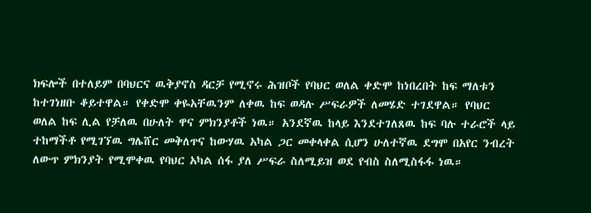ክፍሎች በተለይም በባህርና ዉቅያኖስ ዳርቻ የሚኖሩ ሕዝቦች የባህር ወለል ቀድሞ ከነበረበት ከፍ ማለቱን ከተገነዘቡ ቆይተዋል። የቀድሞ ቀዬአቸዉንም ለቀዉ ከፍ ወዳሉ ሥፍራዎች ለመሄድ ተገደዋል። የባህር ወለል ከፍ ሊል የቻለዉ በሁለት ዋና ምክንያቶች ነዉ። አንደኛዉ ከላይ እንደተገለጸዉ ከፍ ባሉ ተራሮች ላይ ተከማችቶ የሚገኘዉ ግሌሸር መቅለጥና ከውሃዉ አካል ጋር መቀላቀል ሲሆን ሁለተኛዉ ደግሞ በአየር ንብረት ለውጥ ምክንያት የሚሞቀዉ የባህር አካል ሰፋ ያለ ሥፍራ ስለሚይዝ ወደ የብስ ስለሚስፋፋ ነዉ።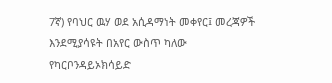7ኛ) የባህር ዉሃ ወደ አሲዳማነት መቀየር፤ መረጃዎች እንደሚያሳዩት በአየር ውስጥ ካለው የካርቦንዳይኦክሳይድ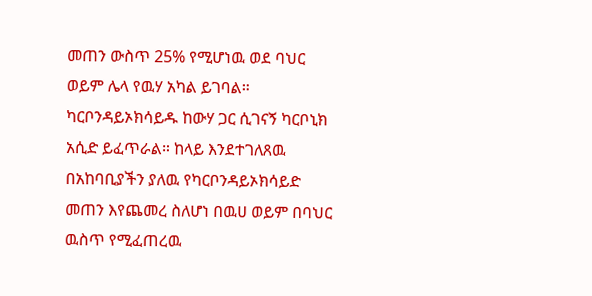መጠን ውስጥ 25% የሚሆነዉ ወደ ባህር ወይም ሌላ የዉሃ አካል ይገባል። ካርቦንዳይኦክሳይዱ ከውሃ ጋር ሲገናኝ ካርቦኒክ አሲድ ይፈጥራል። ከላይ እንደተገለጸዉ በአከባቢያችን ያለዉ የካርቦንዳይኦክሳይድ መጠን እየጨመረ ስለሆነ በዉሀ ወይም በባህር ዉስጥ የሚፈጠረዉ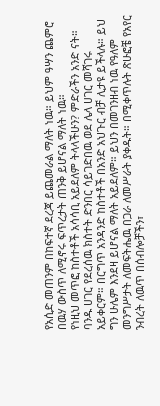የአሲድ መጠንም በከፍተኛ ደረጃ ይጨመራል ማለት ነዉ። ይህም ዓሣን ጨምሮ በዉሃ ውስጥ ለሚኖሩ ፍጥረታት ጠንቅ ይሆናል ማለት ነዉ።
የነዚህ መጥፎ ከስተቶች አሳሳቢ አይደለም ትላላችሁን? ምድራችን አንድ ናት። ባንዱ ሀገር የደረሰዉ ክስተት ድንበር ሳይገድበዉ ወደ ሌላ ሀገር መሻገሩ አይቀርም። በርግጥ አንዳንድ ከስተቶች በአንድ አህጉር ብቻ ሊታዩ ይችላሉ። ይህ ግን ሁሌም እንደዛ ይሆናል ማለት አይደለም። ይህን በመገንዘብ ነዉ የዓለም መንግሥታት ለመፍትሔዉ በጋራ ለመሥራት ያቀዱት። በሚቀጥሉት ጽሁፎቼ የአየር ንብረት ለዉጥ በሰብሎቻችን፣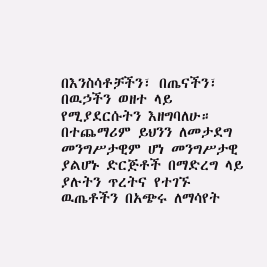በእንስሳቶቻችን፣ በጤናችን፣ በዉኃችን ወዘተ ላይ የሚያደርሱትን እዘግባለሁ። በተጨማሪም ይህንን ለመታደግ መንግሥታዊም ሆነ መንግሥታዊ ያልሆኑ ድርጅቶች በማድረግ ላይ ያሉትን ጥረትና የተገኙ ዉጤቶችን በአጭሩ ለማሳየት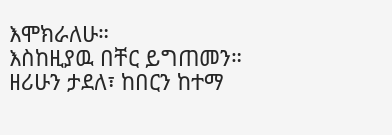እሞክራለሁ።
እስከዚያዉ በቸር ይግጠመን።
ዘሪሁን ታደለ፣ ከበርን ከተማ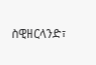ስዊዘርላንድ፣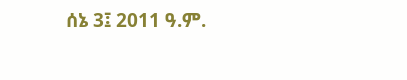ሰኔ 3፤ 2011 ዓ.ም.